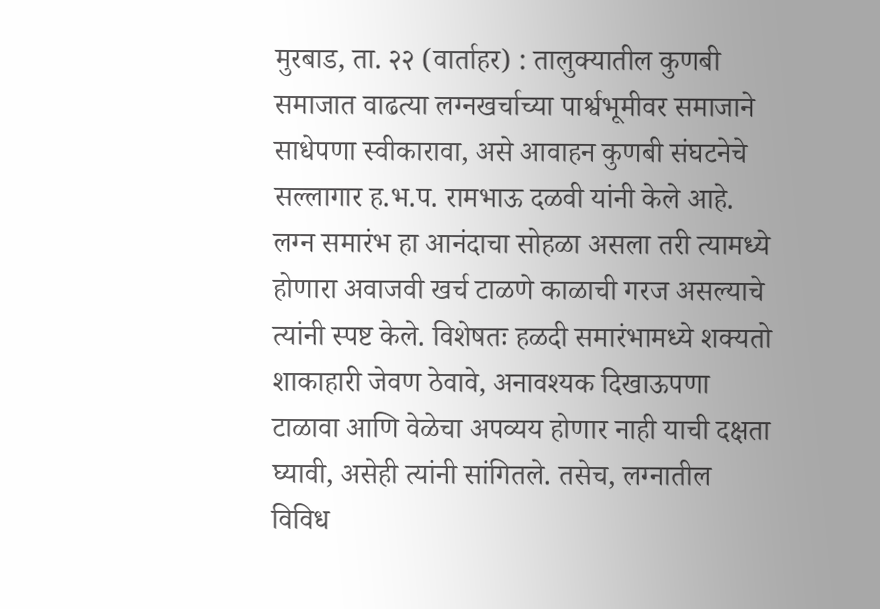मुरबाड, ता. २२ (वार्ताहर) : तालुक्यातील कुणबी समाजात वाढत्या लग्नखर्चाच्या पार्श्वभूमीवर समाजाने साधेपणा स्वीकारावा, असे आवाहन कुणबी संघटनेचे सल्लागार ह.भ.प. रामभाऊ दळवी यांनी केले आहे. लग्न समारंभ हा आनंदाचा सोहळा असला तरी त्यामध्ये होणारा अवाजवी खर्च टाळणे काळाची गरज असल्याचे त्यांनी स्पष्ट केले. विशेषतः हळदी समारंभामध्ये शक्यतो शाकाहारी जेवण ठेवावे, अनावश्यक दिखाऊपणा टाळावा आणि वेळेचा अपव्यय होणार नाही याची दक्षता घ्यावी, असेही त्यांनी सांगितले. तसेच, लग्नातील विविध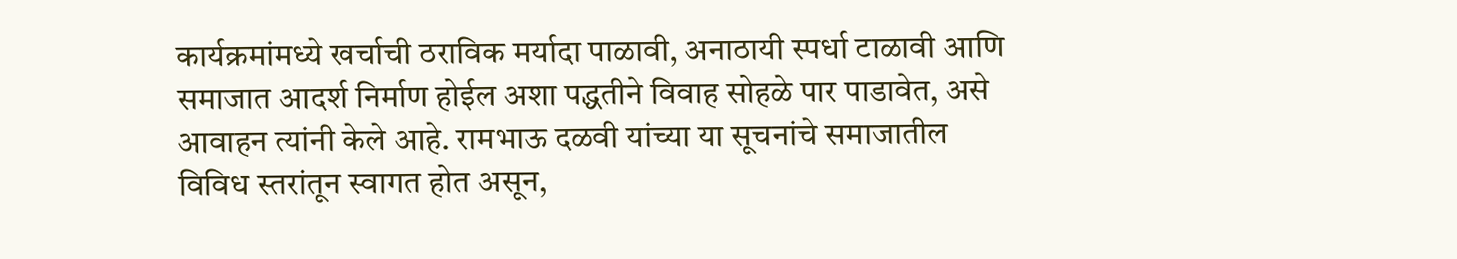कार्यक्रमांमध्ये खर्चाची ठराविक मर्यादा पाळावी, अनाठायी स्पर्धा टाळावी आणि समाजात आदर्श निर्माण होईल अशा पद्धतीने विवाह सोहळे पार पाडावेत, असे आवाहन त्यांनी केले आहे. रामभाऊ दळवी यांच्या या सूचनांचे समाजातील विविध स्तरांतून स्वागत होत असून,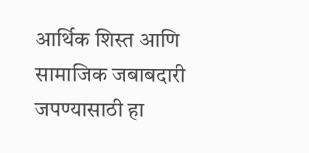आर्थिक शिस्त आणि सामाजिक जबाबदारी जपण्यासाठी हा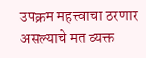उपक्रम महत्त्वाचा ठरणार असल्याचे मत व्यक्त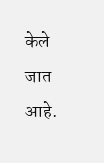केले जात आहे.